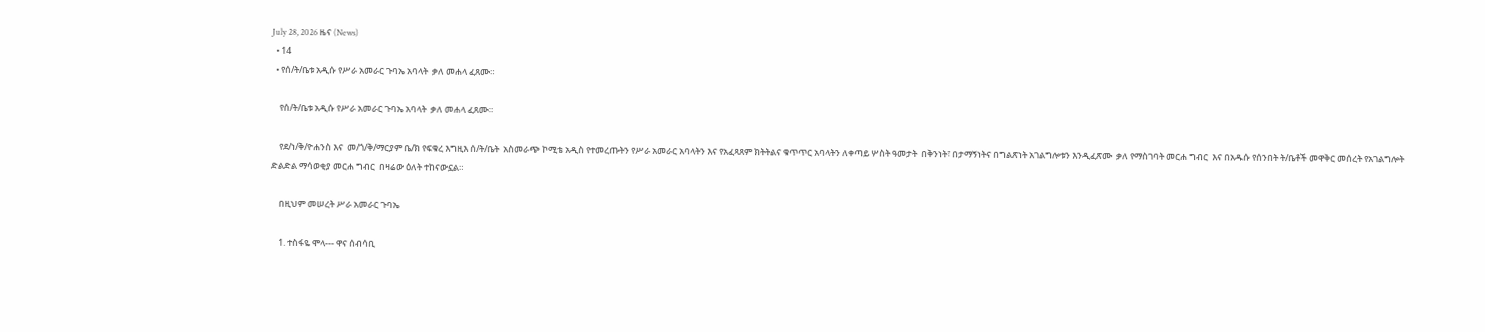July 28, 2026 ዜና (News)
  • 14
  • የሰ/ት/ቤቱ አዲሱ የሥራ አመራር ጉባኤ አባላት  ቃለ መሐላ ፈጸሙ።

    የሰ/ት/ቤቱ አዲሱ የሥራ አመራር ጉባኤ አባላት  ቃለ መሐላ ፈጸሙ።

    የደ/ነ/ቅ/ዮሐንስ እና  መ/ጎ/ቅ/ማርያም ቤ/ክ የፍቁረ እግዚእ ሰ/ት/ቤት  አስመራጭ ኮሚቴ አዲስ የተመረጡትን የሥራ አመራር አባላትን እና የአፈጻጸም ክትትልና ቁጥጥር አባላትን ለቀጣይ ሦስት ዓመታት  በቅንነት፣ በታማኝነትና በግልጽነት አገልግሎቱን እንዲፈጽሙ  ቃለ የማስገባት መርሐ ግብር  እና በአዱሱ የሰንበት ት/ቤቶች መዋቅር መሰረት የአገልግሎት ድልድል ማሳወቂያ መርሐ ግብር  በዛሬው ዕለት ተከናውኗል።

    በዚህም መሠረት ሥራ አመራር ጉባኤ

    1. ተስፋዬ ሞላ--- ዋና ሰብሳቢ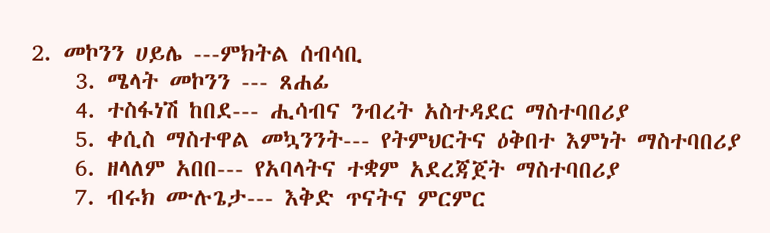2. መኮንን ሀይሌ ---ምክትል ሰብሳቢ
    3. ሜላት መኮንን --- ጸሐፊ
    4. ተስፋነሽ ከበደ--- ሒሳብና ንብረት አስተዳደር ማስተባበሪያ
    5. ቀሲስ ማስተዋል መኳንንት--- የትምህርትና ዕቅበተ እምነት ማስተባበሪያ
    6. ዘላለም አበበ--- የአባላትና ተቋም አደረጃጀት ማስተባበሪያ
    7. ብሩክ ሙሉጌታ--- እቅድ ጥናትና ምርምር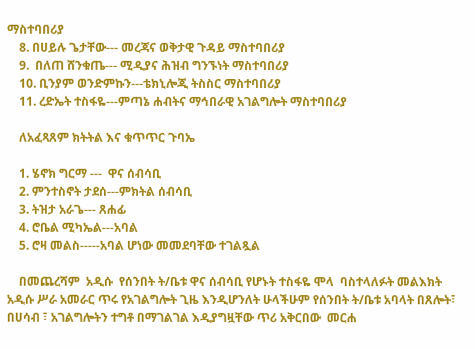ማስተባበሪያ
    8. በሀይሉ ጌታቸው--- መረጃና ወቅታዊ ጉዳይ ማስተባበሪያ
    9.  በለጠ ሸንቁጤ--- ሚዲያና ሕዝብ ግንኙነት ማስተባበሪያ
    10. ቢንያም ወንድምኩን---ቴክኒሎጂ ትስስር ማስተባበሪያ
    11. ረድኤት ተስፋዬ---ምጣኔ ሐብትና ማኅበራዊ አገልግሎት ማስተባበሪያ

    ለአፈጻጸም ክትትል እና ቁጥጥር ጉባኤ

    1. ሄኖክ ግርማ ---  ዋና ሰብሳቢ
    2. ምንተስኖት ታደሰ---ምክትል ሰብሳቢ
    3. ትዝታ አራጌ--- ጸሐፊ
    4. ሮቤል ሚካኤል---አባል
    5. ሮዛ መልስ-----አባል ሆነው መመደባቸው ተገልጿል

    በመጨረሻም  አዲሱ  የሰንበት ት/ቤቱ ዋና ሰብሳቢ የሆኑት ተስፋዬ ሞላ  ባስተላለፉት መልእክት አዲሱ ሥራ አመራር ጥሩ የአገልግሎት ጊዜ እንዲሆንለት ሁላችሁም የሰንበት ት/ቤቱ አባላት በጸሎት፣ በሀሳብ ፣ አገልግሎትን ተግቶ በማገልገል እዲያግዟቸው ጥሪ አቅርበው  መርሐ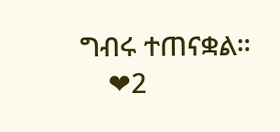ግብሩ ተጠናቋል።
    ❤2